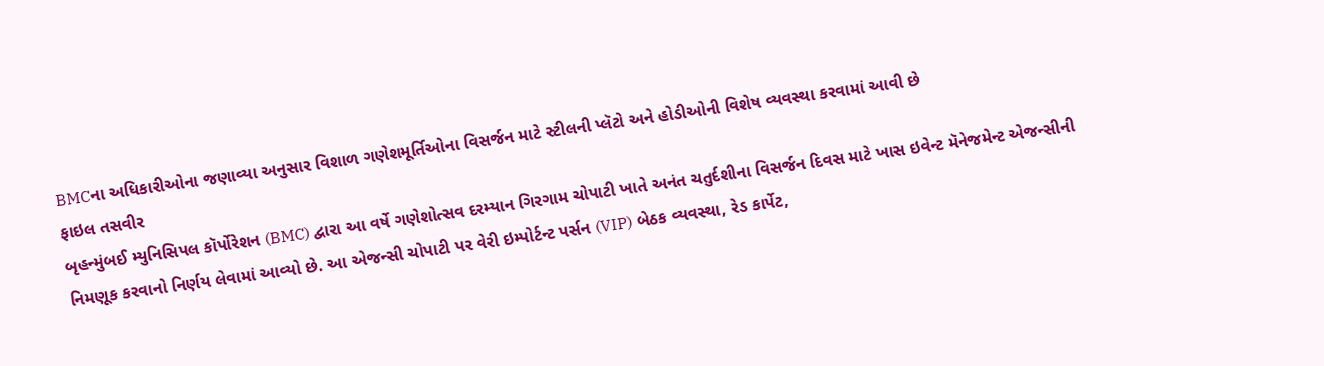BMCના અધિકારીઓના જણાવ્યા અનુસાર વિશાળ ગણેશમૂર્તિઓના વિસર્જન માટે સ્ટીલની પ્લૅટો અને હોડીઓની વિશેષ વ્યવસ્થા કરવામાં આવી છે
ફાઇલ તસવીર
બૃહન્મુંબઈ મ્યુનિસિપલ કૉર્પોરેશન (BMC) દ્વારા આ વર્ષે ગણેશોત્સવ દરમ્યાન ગિરગામ ચોપાટી ખાતે અનંત ચતુર્દશીના વિસર્જન દિવસ માટે ખાસ ઇવેન્ટ મૅનેજમેન્ટ એજન્સીની નિમણૂક કરવાનો નિર્ણય લેવામાં આવ્યો છે. આ એજન્સી ચોપાટી પર વેરી ઇમ્પોર્ટન્ટ પર્સન (VIP) બેઠક વ્યવસ્થા, રેડ કાર્પેટ,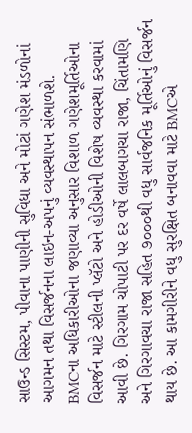સાઉન્ડ સિસ્ટમ, પીવાના પાણીની સુવિધા અને મોટાં ગણેશ મંડળોનાં આગમન તથા વિસર્જનના લાઇન-અપનું વ્યવસ્થાપન સંભાળશે.
BMCના અધિકારીઓના જણાવ્યા અનુસાર વિશાળ ગણેશમૂર્તિઓના વિસર્જન માટે સ્ટીલની પ્લૅટો અને હોડીઓની વિશેષ વ્યવસ્થા કરવામાં આવી છે. ગિરગામ ચોપાટી પર દર વર્ષે લાલબાગચા રાજા, ચિંતામણિ અને ગિરગાવચા રાજા સહિત ૭૦૦૦થી વધુ સાર્વજનિક મૂર્તિઓનું વિસર્જન થાય છે. આ કામગીરીને વધુ સુરક્ષિત બનાવવા માટે BMCએ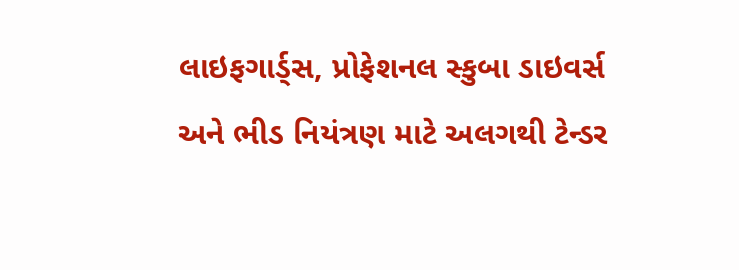લાઇફગાર્ડ્સ, પ્રોફેશનલ સ્કુબા ડાઇવર્સ અને ભીડ નિયંત્રણ માટે અલગથી ટેન્ડર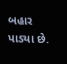બહાર પાડ્યા છે.